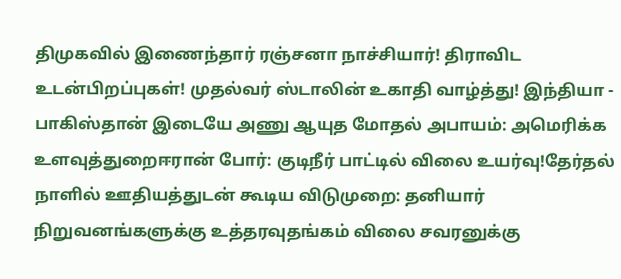திமுகவில் இணைந்தார் ரஞ்சனா நாச்சியார்! திராவிட உடன்பிறப்புகள்! முதல்வர் ஸ்டாலின் உகாதி வாழ்த்து! இந்தியா - பாகிஸ்தான் இடையே அணு ஆயுத மோதல் அபாயம்: அமெரிக்க உளவுத்துறைஈரான் போர்: குடிநீர் பாட்டில் விலை உயர்வு!தேர்தல் நாளில் ஊதியத்துடன் கூடிய விடுமுறை: தனியார் நிறுவனங்களுக்கு உத்தரவுதங்கம் விலை சவரனுக்கு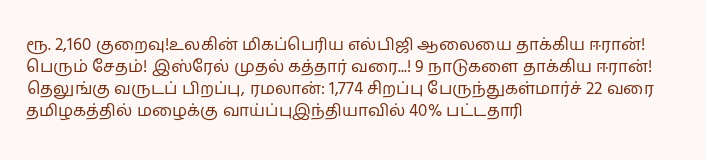ரூ. 2,160 குறைவு!உலகின் மிகப்பெரிய எல்பிஜி ஆலையை தாக்கிய ஈரான்! பெரும் சேதம்! இஸ்ரேல் முதல் கத்தார் வரை...! 9 நாடுகளை தாக்கிய ஈரான்! தெலுங்கு வருடப் பிறப்பு, ரமலான்: 1,774 சிறப்பு பேருந்துகள்மார்ச் 22 வரை தமிழகத்தில் மழைக்கு வாய்ப்புஇந்தியாவில் 40% பட்டதாரி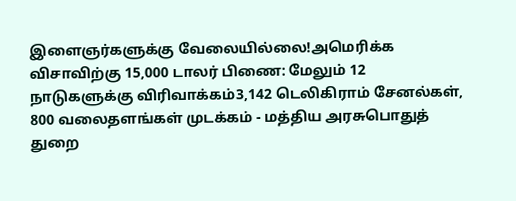இளைஞர்களுக்கு வேலையில்லை!அமெரிக்க விசாவிற்கு 15,000 டாலர் பிணை: மேலும் 12 நாடுகளுக்கு விரிவாக்கம்3,142 டெலிகிராம் சேனல்கள், 800 வலைதளங்கள் முடக்கம் - மத்திய அரசுபொதுத் துறை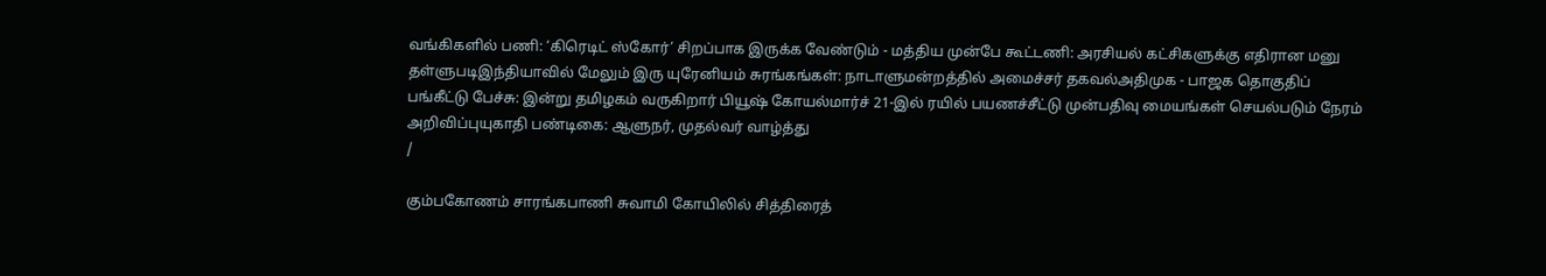வங்கிகளில் பணி: ‘கிரெடிட் ஸ்கோர்’ சிறப்பாக இருக்க வேண்டும் - மத்திய முன்பே கூட்டணி: அரசியல் கட்சிகளுக்கு எதிரான மனு தள்ளுபடிஇந்தியாவில் மேலும் இரு யுரேனியம் சுரங்கங்கள்: நாடாளுமன்றத்தில் அமைச்சர் தகவல்அதிமுக - பாஜக தொகுதிப் பங்கீட்டு பேச்சு: இன்று தமிழகம் வருகிறார் பியூஷ் கோயல்மார்ச் 21-இல் ரயில் பயணச்சீட்டு முன்பதிவு மையங்கள் செயல்படும் நேரம் அறிவிப்புயுகாதி பண்டிகை: ஆளுநர், முதல்வர் வாழ்த்து
/

கும்பகோணம் சாரங்கபாணி சுவாமி கோயிலில் சித்திரைத்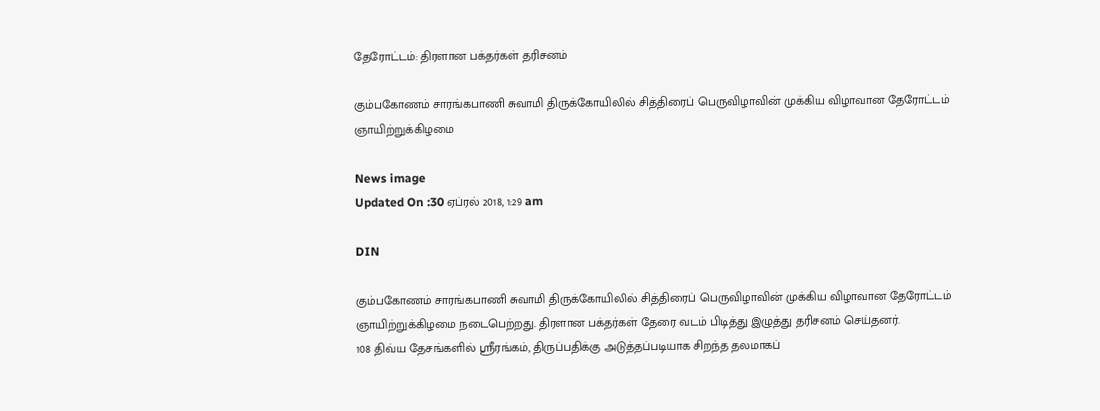தேரோட்டம்: திரளான பக்தர்கள் தரிசனம்

கும்பகோணம் சாரங்கபாணி சுவாமி திருக்கோயிலில் சித்திரைப் பெருவிழாவின் முக்கிய விழாவான தேரோட்டம் ஞாயிற்றுக்கிழமை

News image
Updated On :30 ஏப்ரல் 2018, 1:29 am

DIN

கும்பகோணம் சாரங்கபாணி சுவாமி திருக்கோயிலில் சித்திரைப் பெருவிழாவின் முக்கிய விழாவான தேரோட்டம் ஞாயிற்றுக்கிழமை நடைபெற்றது. திரளான பக்தர்கள் தேரை வடம் பிடித்து இழுத்து தரிசனம் செய்தனர்.
108 திவ்ய தேசங்களில் ஸ்ரீரங்கம், திருப்பதிக்கு அடுத்தப்படியாக சிறந்த தலமாகப்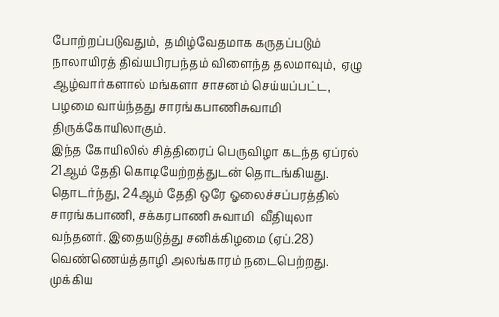போற்றப்படுவதும்,  தமிழ்வேதமாக கருதப்படும் நாலாயிரத் திவ்யபிரபந்தம் விளைந்த தலமாவும்,  ஏழு ஆழ்வார்களால் மங்களா சாசனம் செய்யப்பட்ட, பழமை வாய்ந்தது சாரங்கபாணிசுவாமி திருக்கோயிலாகும்.
இந்த கோயிலில் சித்திரைப் பெருவிழா கடந்த ஏப்ரல் 21ஆம் தேதி கொடியேற்றத்துடன் தொடங்கியது. தொடர்ந்து, 24ஆம் தேதி ஒரே ஓலைச்சப்பரத்தில்  சாரங்கபாணி, சக்கரபாணி சுவாமி  வீதியுலா வந்தனர். இதையடுத்து சனிக்கிழமை (ஏப்.28) வெண்ணெய்த்தாழி அலங்காரம் நடைபெற்றது.
முக்கிய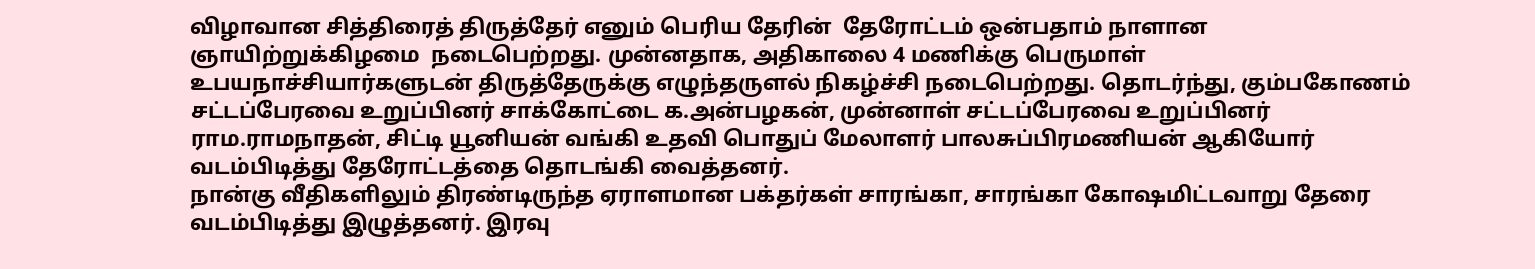விழாவான சித்திரைத் திருத்தேர் எனும் பெரிய தேரின்  தேரோட்டம் ஒன்பதாம் நாளான ஞாயிற்றுக்கிழமை  நடைபெற்றது. முன்னதாக, அதிகாலை 4 மணிக்கு பெருமாள் உபயநாச்சியார்களுடன் திருத்தேருக்கு எழுந்தருளல் நிகழ்ச்சி நடைபெற்றது. தொடர்ந்து, கும்பகோணம் சட்டப்பேரவை உறுப்பினர் சாக்கோட்டை க.அன்பழகன், முன்னாள் சட்டப்பேரவை உறுப்பினர் ராம.ராமநாதன், சிட்டி யூனியன் வங்கி உதவி பொதுப் மேலாளர் பாலசுப்பிரமணியன் ஆகியோர் வடம்பிடித்து தேரோட்டத்தை தொடங்கி வைத்தனர்.
நான்கு வீதிகளிலும் திரண்டிருந்த ஏராளமான பக்தர்கள் சாரங்கா, சாரங்கா கோஷமிட்டவாறு தேரை வடம்பிடித்து இழுத்தனர். இரவு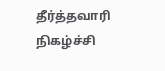தீர்த்தவாரி நிகழ்ச்சி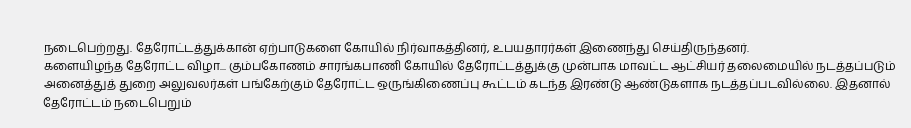நடைபெற்றது. தேரோட்டத்துக்கான் ஏற்பாடுகளை கோயில் நிர்வாகத்தினர், உபயதாரர்கள் இணைந்து செய்திருந்தனர்.
களையிழந்த தேரோட்ட விழா... கும்பகோணம் சாரங்கபாணி கோயில் தேரோட்டத்துக்கு முன்பாக மாவட்ட ஆட்சியர் தலைமையில் நடத்தப்படும்  அனைத்துத் துறை அலுவலர்கள் பங்கேற்கும் தேரோட்ட ஒருங்கிணைப்பு கூட்டம் கடந்த இரண்டு ஆண்டுகளாக நடத்தப்படவில்லை. இதனால் தேரோட்டம் நடைபெறும்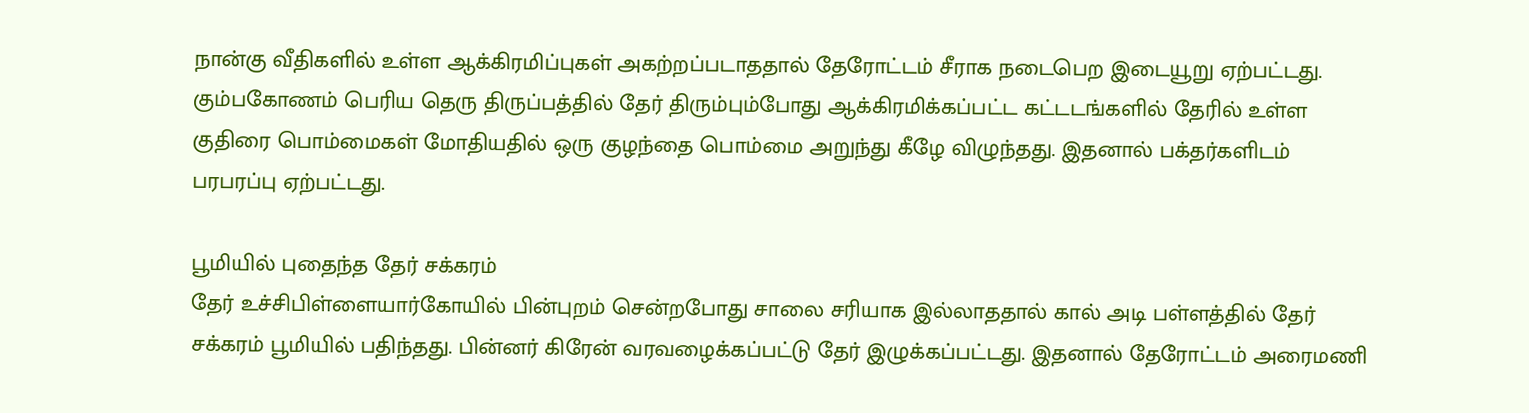நான்கு வீதிகளில் உள்ள ஆக்கிரமிப்புகள் அகற்றப்படாததால் தேரோட்டம் சீராக நடைபெற இடையூறு ஏற்பட்டது. கும்பகோணம் பெரிய தெரு திருப்பத்தில் தேர் திரும்பும்போது ஆக்கிரமிக்கப்பட்ட கட்டடங்களில் தேரில் உள்ள குதிரை பொம்மைகள் மோதியதில் ஒரு குழந்தை பொம்மை அறுந்து கீழே விழுந்தது. இதனால் பக்தர்களிடம் பரபரப்பு ஏற்பட்டது.

பூமியில் புதைந்த தேர் சக்கரம்
தேர் உச்சிபிள்ளையார்கோயில் பின்புறம் சென்றபோது சாலை சரியாக இல்லாததால் கால் அடி பள்ளத்தில் தேர் சக்கரம் பூமியில் பதிந்தது. பின்னர் கிரேன் வரவழைக்கப்பட்டு தேர் இழுக்கப்பட்டது. இதனால் தேரோட்டம் அரைமணி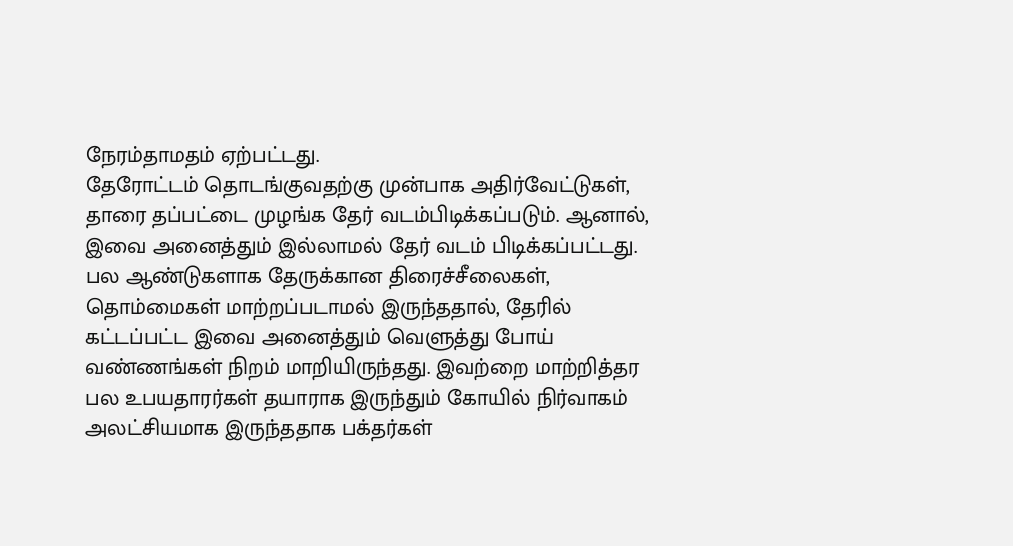நேரம்தாமதம் ஏற்பட்டது.
தேரோட்டம் தொடங்குவதற்கு முன்பாக அதிர்வேட்டுகள், தாரை தப்பட்டை முழங்க தேர் வடம்பிடிக்கப்படும். ஆனால், இவை அனைத்தும் இல்லாமல் தேர் வடம் பிடிக்கப்பட்டது.
பல ஆண்டுகளாக தேருக்கான திரைச்சீலைகள், தொம்மைகள் மாற்றப்படாமல் இருந்ததால், தேரில் கட்டப்பட்ட இவை அனைத்தும் வெளுத்து போய் வண்ணங்கள் நிறம் மாறியிருந்தது. இவற்றை மாற்றித்தர பல உபயதாரர்கள் தயாராக இருந்தும் கோயில் நிர்வாகம் அலட்சியமாக இருந்ததாக பக்தர்கள்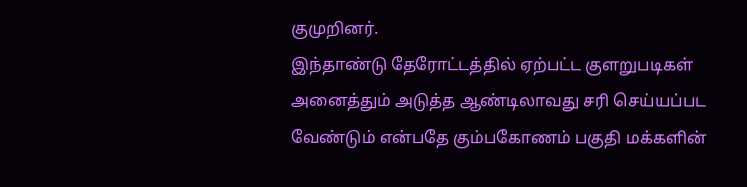குமுறினர்.
இந்தாண்டு தேரோட்டத்தில் ஏற்பட்ட குளறுபடிகள் அனைத்தும் அடுத்த ஆண்டிலாவது சரி செய்யப்பட வேண்டும் என்பதே கும்பகோணம் பகுதி மக்களின்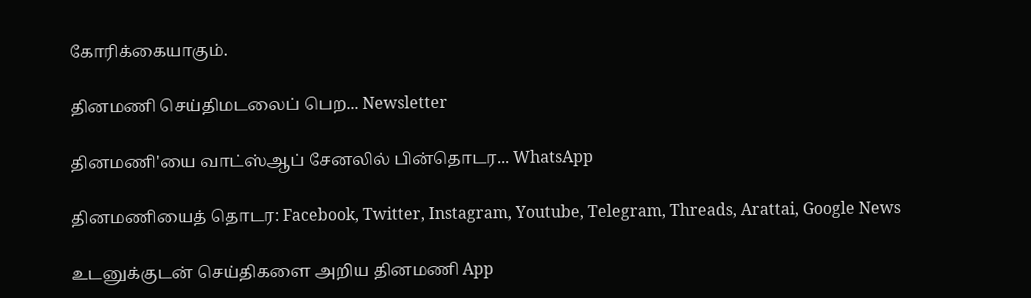கோரிக்கையாகும்.

தினமணி செய்திமடலைப் பெற... Newsletter

தினமணி'யை வாட்ஸ்ஆப் சேனலில் பின்தொடர... WhatsApp

தினமணியைத் தொடர: Facebook, Twitter, Instagram, Youtube, Telegram, Threads, Arattai, Google News

உடனுக்குடன் செய்திகளை அறிய தினமணி App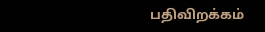பதிவிறக்கம்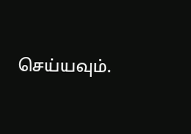செய்யவும்.